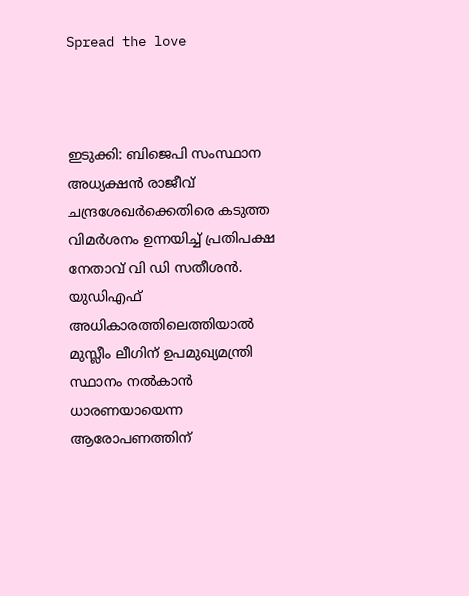Spread the love



ഇടുക്കി: ബിജെപി സംസ്ഥാന അധ്യക്ഷൻ രാജീവ് ചന്ദ്രശേഖർക്കെതിരെ കടുത്ത വിമർശനം ഉന്നയിച്ച് പ്രതിപക്ഷ നേതാവ് വി ഡി സതീശൻ. യുഡിഎഫ് അധികാരത്തിലെത്തിയാൽ മുസ്ലീം ലീഗിന് ഉപമുഖ്യമന്ത്രി സ്ഥാനം നൽകാൻ ധാരണയായെന്ന ആരോപണത്തിന്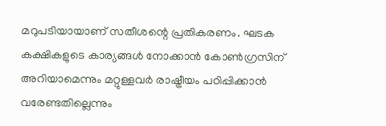മറുപടിയായാണ് സതീശന്റെ പ്രതികരണം. ഘടക കക്ഷികളുടെ കാര്യങ്ങൾ നോക്കാൻ കോൺഗ്രസിന് അറിയാമെന്നും മറ്റുള്ളവർ രാഷ്ട്രീയം പഠിപ്പിക്കാൻ വരേണ്ടതില്ലെന്നും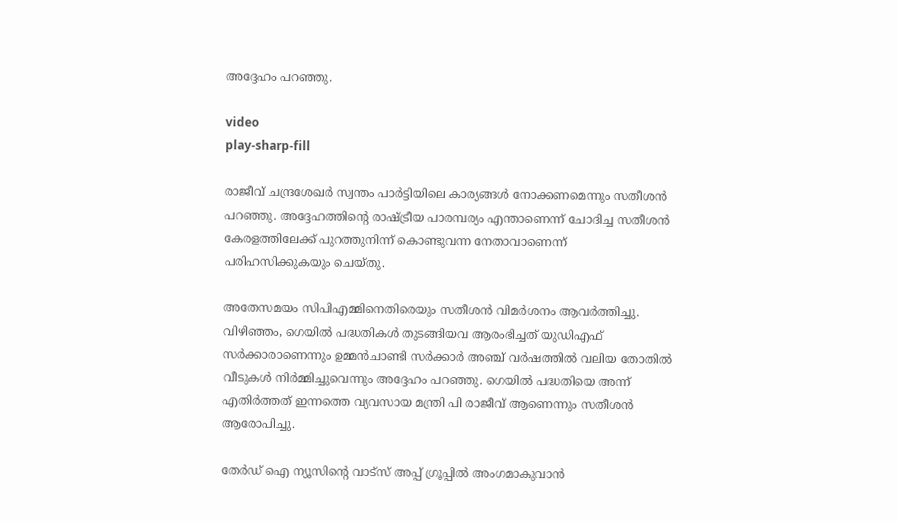അദ്ദേഹം പറഞ്ഞു.

video
play-sharp-fill

രാജീവ് ചന്ദ്രശേഖർ സ്വന്തം പാർട്ടിയിലെ കാര്യങ്ങൾ നോക്കണമെന്നും സതീശൻ പറഞ്ഞു. അദ്ദേഹത്തിന്റെ രാഷ്ട്രീയ പാരമ്പര്യം എന്താണെന്ന് ചോദിച്ച സതീശൻ കേരളത്തിലേക്ക് പുറത്തുനിന്ന് കൊണ്ടുവന്ന നേതാവാണെന്ന് പരിഹസിക്കുകയും ചെയ്തു.

അതേസമയം സിപിഎമ്മിനെതിരെയും സതീശൻ വിമർശനം ആവർത്തിച്ചു. വിഴിഞ്ഞം, ഗെയിൽ പദ്ധതികൾ തുടങ്ങിയവ ആരംഭിച്ചത് യുഡിഎഫ് സർക്കാരാണെന്നും ഉമ്മൻചാണ്ടി സർക്കാർ അഞ്ച് വർഷത്തിൽ വലിയ തോതിൽ വീടുകൾ നിർമ്മിച്ചുവെന്നും അദ്ദേഹം പറഞ്ഞു. ഗെയിൽ പദ്ധതിയെ അന്ന് എതിർത്തത് ഇന്നത്തെ വ്യവസായ മന്ത്രി പി രാജീവ് ആണെന്നും സതീശൻ ആരോപിച്ചു.

തേർഡ് ഐ ന്യൂസിന്റെ വാട്സ് അപ്പ് ഗ്രൂപ്പിൽ അംഗമാകുവാൻ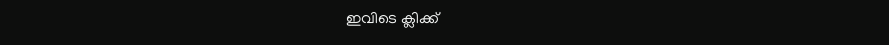ഇവിടെ ക്ലിക്ക്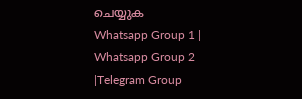ചെയ്യുക
Whatsapp Group 1 | Whatsapp Group 2 |Telegram Group